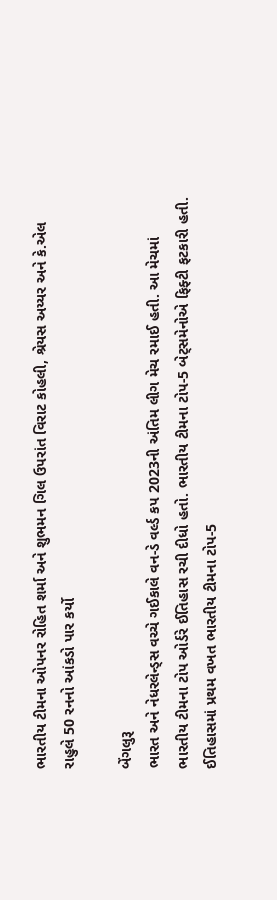ભારતીય ટીમના ઓપનર રોહિત શર્મા અને શુભમન ગિલ ઉપરાંત વિરાટ કોહલી, શ્રેયસ અય્યર અને કે.એલ રાહુલે 50 રનનો આંકડો પાર કર્યો

બેંગલુરૂ
ભારત અને નેધરલેન્ડ્સ વચ્ચે ગઈકાલે વન-ડે વર્લ્ડ કપ 2023ની અંતિમ લીગ મેચ રમાઈ હતી. આ મેચમાં ભારતીય ટીમના ટોપ ઓર્ડરે ઈતિહાસ રચી દીધો હતો. ભારતીય ટીમના ટોપ-5 બેટ્સમેનોએ ફિફ્ટી ફટકારી હતી. ઈતિહાસમાં પ્રથમ વખત ભારતીય ટીમના ટોપ-5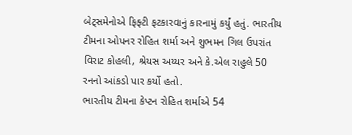બેટ્સમેનોએ ફિફ્ટી ફટકારવાનું કારનામું કર્યું હતું. ભારતીય ટીમના ઓપનર રોહિત શર્મા અને શુભમન ગિલ ઉપરાંત વિરાટ કોહલી, શ્રેયસ અય્યર અને કે.એલ રાહુલે 50 રનનો આંકડો પાર કર્યો હતો.
ભારતીય ટીમના કેપ્ટન રોહિત શર્માએ 54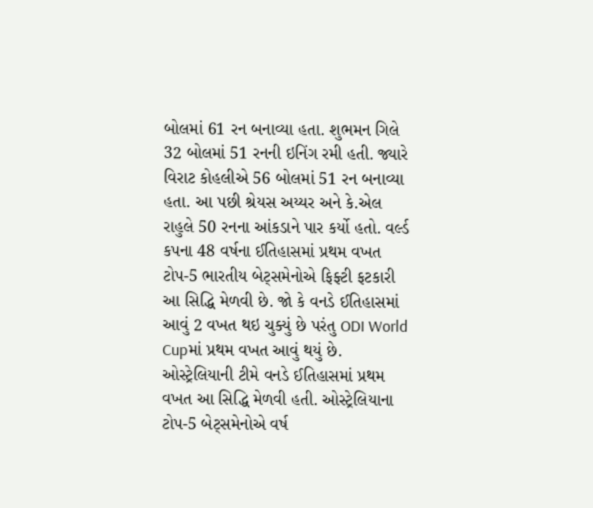બોલમાં 61 રન બનાવ્યા હતા. શુભમન ગિલે 32 બોલમાં 51 રનની ઇનિંગ રમી હતી. જ્યારે વિરાટ કોહલીએ 56 બોલમાં 51 રન બનાવ્યા હતા. આ પછી શ્રેયસ અય્યર અને કે.એલ રાહુલે 50 રનના આંકડાને પાર કર્યો હતો. વર્લ્ડ કપના 48 વર્ષના ઈતિહાસમાં પ્રથમ વખત ટોપ-5 ભારતીય બેટ્સમેનોએ ફિફ્ટી ફટકારી આ સિદ્ધિ મેળવી છે. જો કે વનડે ઈતિહાસમાં આવું 2 વખત થઇ ચુક્યું છે પરંતુ ODI World Cupમાં પ્રથમ વખત આવું થયું છે.
ઓસ્ટ્રેલિયાની ટીમે વનડે ઈતિહાસમાં પ્રથમ વખત આ સિદ્ધિ મેળવી હતી. ઓસ્ટ્રેલિયાના ટોપ-5 બેટ્સમેનોએ વર્ષ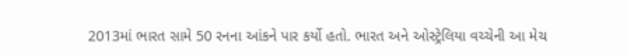2013માં ભારત સામે 50 રનના આંકને પાર કર્યો હતો. ભારત અને ઓસ્ટ્રેલિયા વચ્ચેની આ મેચ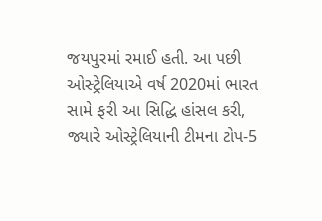જયપુરમાં રમાઈ હતી. આ પછી ઓસ્ટ્રેલિયાએ વર્ષ 2020માં ભારત સામે ફરી આ સિદ્ધિ હાંસલ કરી, જ્યારે ઓસ્ટ્રેલિયાની ટીમના ટોપ-5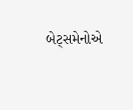બેટ્સમેનોએ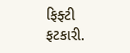ફિફ્ટી ફટકારી.